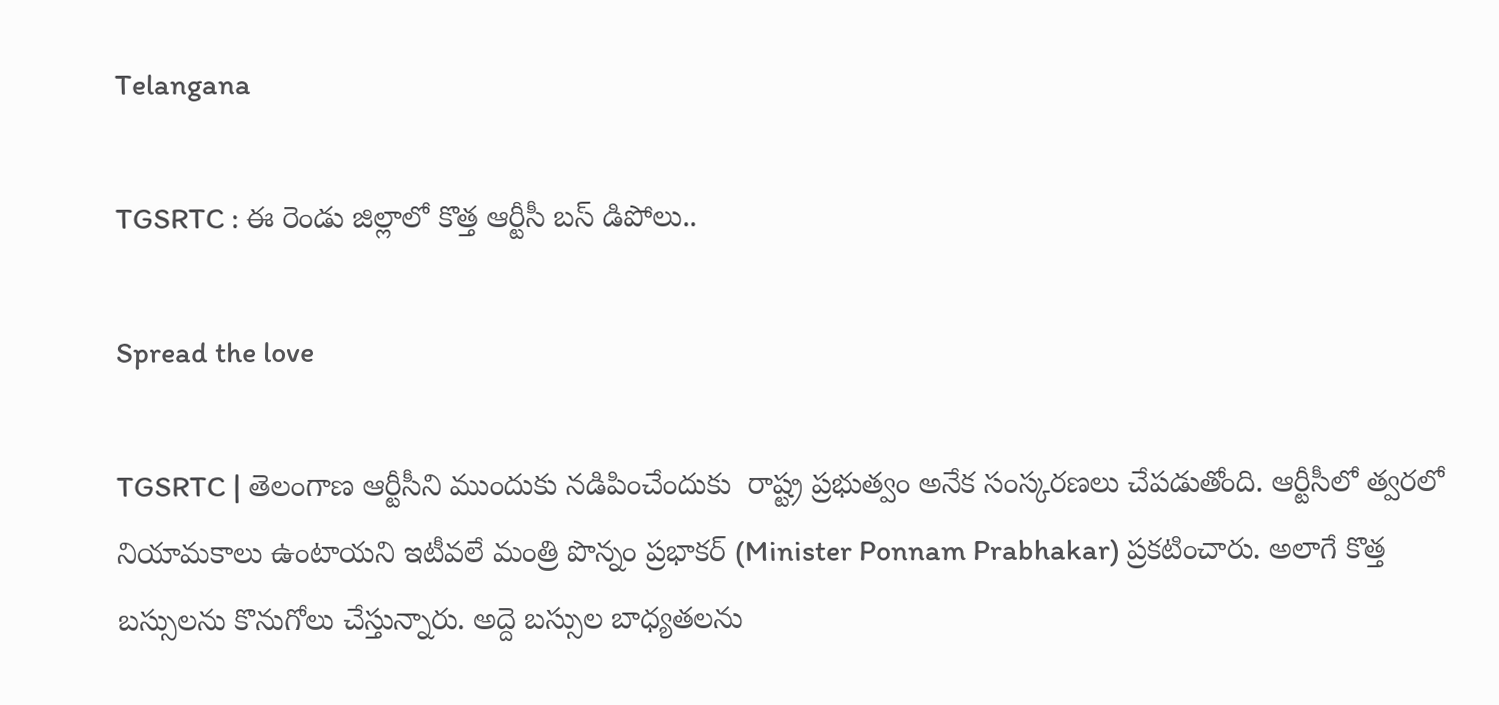Telangana

TGSRTC : ఈ రెండు జిల్లాలో కొత్త ఆర్టీసీ బస్ డిపోలు..

Spread the love

TGSRTC | తెలంగాణ ఆర్టీసీని ముందుకు నడిపించేందుకు  రాష్ట్ర ప్రభుత్వం అనేక సంస్కరణలు చేపడుతోంది. ఆర్టీసీలో త్వరలో నియామకాలు ఉంటాయని ఇటీవలే మంత్రి పొన్నం ప్రభాకర్ (Minister Ponnam Prabhakar) ప్రకటించారు. అలాగే కొత్త బస్సులను కొనుగోలు చేస్తున్నారు. అద్దె బస్సుల బాధ్యతలను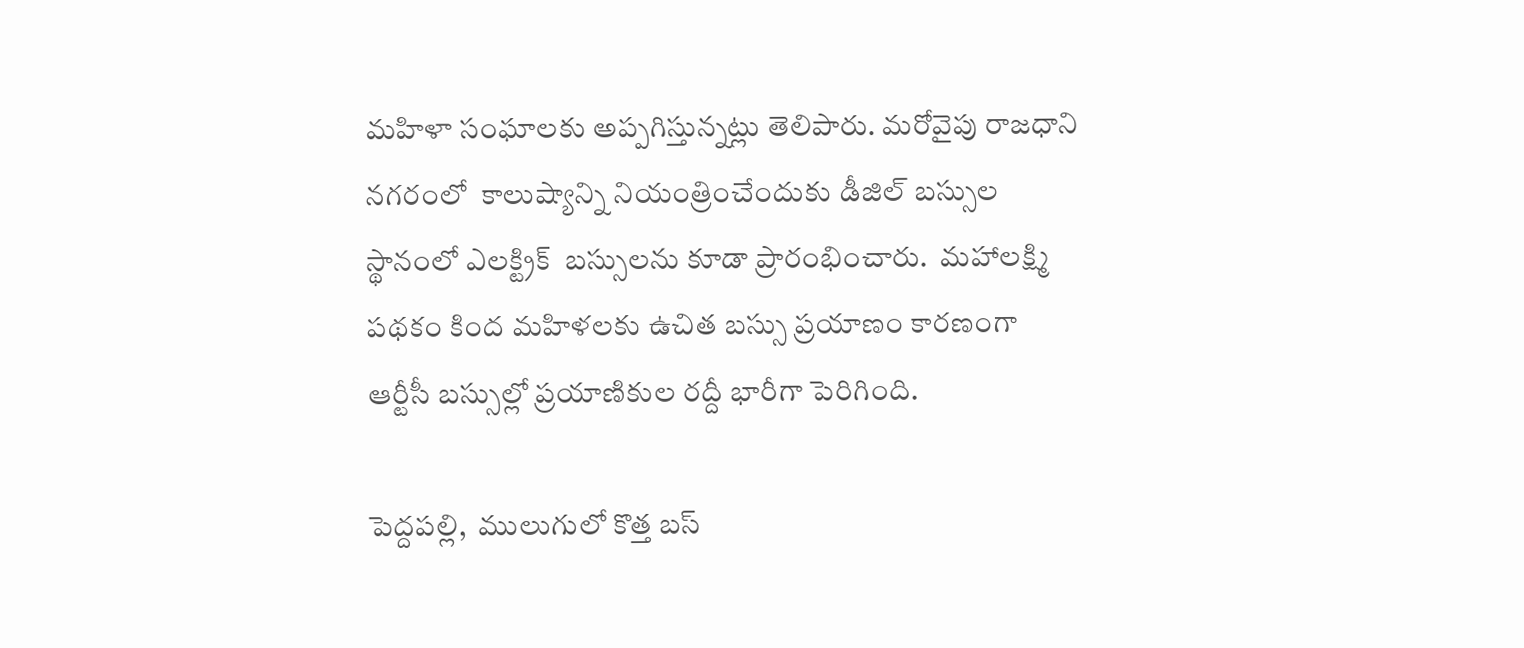మహిళా సంఘాలకు అప్పగిస్తున్నట్లు తెలిపారు. మరోవైపు రాజధాని నగరంలో  కాలుష్యాన్ని నియంత్రించేందుకు డీజిల్ బస్సుల స్థానంలో ఎలక్ట్రిక్  బస్సులను కూడా ప్రారంభించారు.  మహాలక్ష్మి పథకం కింద మహిళలకు ఉచిత బస్సు ప్రయాణం కారణంగా  ఆర్టీసీ బస్సుల్లో ప్రయాణికుల రద్దీ భారీగా పెరిగింది.

పెద్దపల్లి,  ములుగులో కొత్త బస్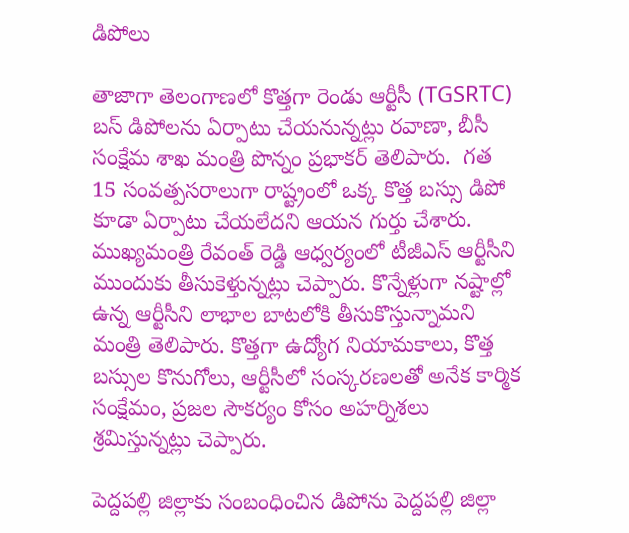డిపోలు

తాజాగా తెలంగాణలో కొత్తగా రెండు ఆర్టీసీ (TGSRTC) బస్ డిపోలను ఏర్పాటు చేయనున్నట్లు రవాణా, బీసీ సంక్షేమ శాఖ మంత్రి పొన్నం ప్రభాకర్ తెలిపారు.  గత 15 సంవత్పసరాలుగా రాష్ట్రంలో ఒక్క కొత్త బస్సు డిపో కూడా ఏర్పాటు చేయలేదని ఆయన గుర్తు చేశారు. ముఖ్యమంత్రి రేవంత్ రెడ్డి ఆధ్వర్యంలో టీజీఎస్ ఆర్టీసీని ముందుకు తీసుకెళ్తున్నట్లు చెప్పారు. కొన్నేళ్లుగా నష్టాల్లో ఉన్న ఆర్టీసీని లాభాల బాటలోకి తీసుకొస్తున్నామని మంత్రి తెలిపారు. కొత్తగా ఉద్యోగ నియామకాలు, కొత్త బస్సుల కొనుగోలు, ఆర్టీసీలో సంస్కరణలతో అనేక కార్మిక సంక్షేమం, ప్రజల సౌకర్యం కోసం అహర్నిశలు శ్రమిస్తున్నట్లు చెప్పారు.

పెద్దపల్లి జిల్లాకు సంబంధించిన డిపోను పెద్దపల్లి జిల్లా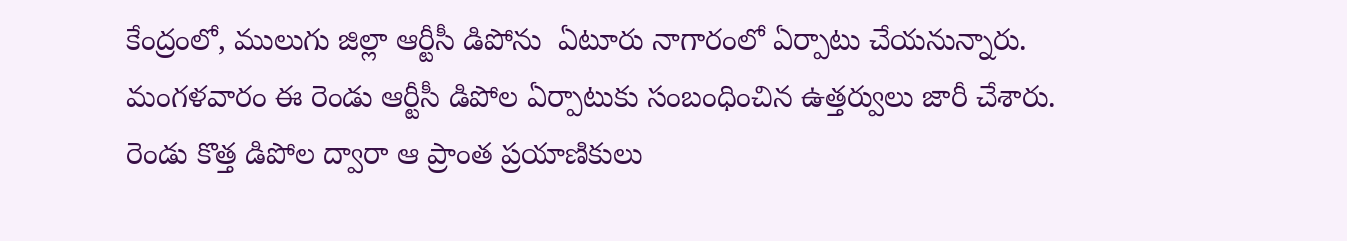కేంద్రంలో, ములుగు జిల్లా ఆర్టీసీ డిపోను  ఏటూరు నాగారంలో ఏర్పాటు చేయనున్నారు. మంగళవారం ఈ రెండు ఆర్టీసీ డిపోల ఏర్పాటుకు సంబంధించిన ఉత్తర్వులు జారీ చేశారు. రెండు కొత్త డిపోల ద్వారా ఆ ప్రాంత ప్రయాణికులు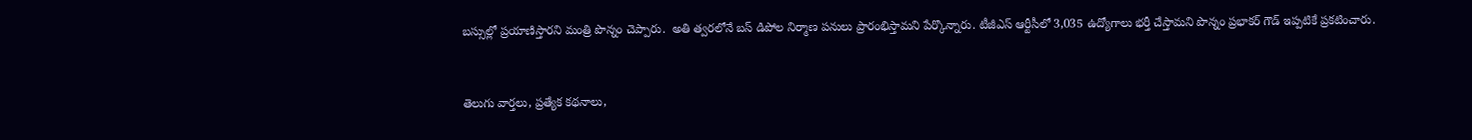బస్సుల్లో ప్రయాణిస్తారని మంత్రి పొన్నం చెప్పారు.  అతి త్వరలోనే బస్ డిపోల నిర్మాణ పనులు ప్రారంభిస్తామని పేర్కొన్నారు. టీజీఎస్ ఆర్టీసీలో 3,035 ఉద్యోగాలు భర్తీ చేస్తామని పొన్నం ప్రభాకర్ గౌడ్ ఇప్పటికే ప్రకటించారు.


తెలుగు వార్తలు, ప్రత్యేక కథనాలు,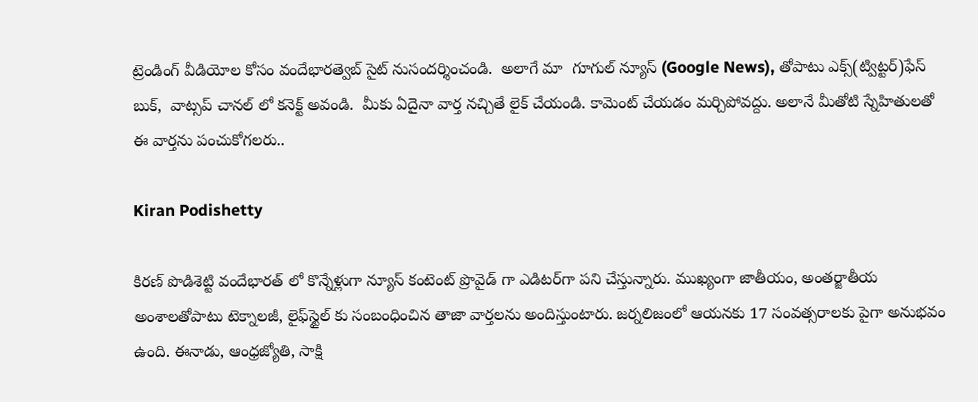ట్రెండింగ్ వీడియోల కోసం వందేభారత్వెబ్ సైట్ నుసందర్శించండి.  అలాగే మా  గూగుల్ న్యూస్ (Google News), తోపాటు ఎక్స్(ట్విట్టర్)ఫేస్ బుక్,  వాట్సప్ చానల్ లో కనెక్ట్ అవండి.  మీకు ఏదైనా వార్త నచ్చితే లైక్ చేయండి. కామెంట్ చేయడం మర్చిపోవద్దు. అలానే మీతోటి స్నేహితులతో ఈ వార్తను పంచుకోగలరు..

Kiran Podishetty

కిర‌ణ్ పొడిశెట్టి వందేభారత్ లో కొన్నేళ్లుగా న్యూస్ కంటెంట్ ప్రొవైడ్ గా ఎడిటర్‌గా పని చేస్తున్నారు. ముఖ్యంగా జాతీయం, అంత‌ర్జాతీయ అంశాల‌తోపాటు టెక్నాల‌జీ, లైఫ్‌స్టైల్‌ కు సంబంధించిన తాజా వార్తల‌ను అందిస్తుంటారు. జర్నలిజంలో ఆయ‌న‌కు 17 సంవత్సరాలకు పైగా అనుభవం ఉంది. ఈనాడు, ఆంధ్ర‌జ్యోతి, సాక్షి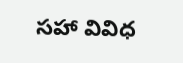స‌హా వివిధ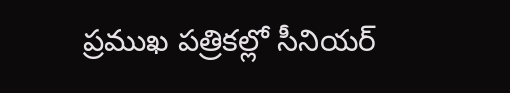ప్ర‌ముఖ‌ ప‌త్రిక‌ల్లో సీనియ‌ర్‌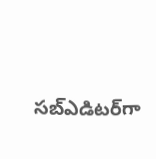స‌బ్ఎడిట‌ర్‌గా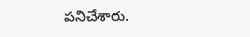ప‌నిచేశారు.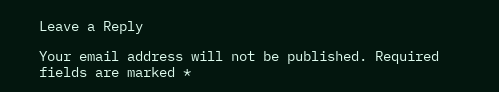Leave a Reply

Your email address will not be published. Required fields are marked *